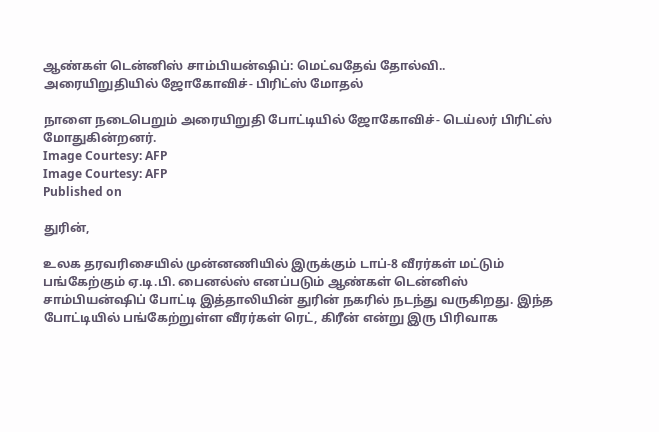ஆண்கள் டென்னிஸ் சாம்பியன்ஷிப்: மெட்வதேவ் தோல்வி.. அரையிறுதியில் ஜோகோவிச்- பிரிட்ஸ் மோதல்

நாளை நடைபெறும் அரையிறுதி போட்டியில் ஜோகோவிச்- டெய்லர் பிரிட்ஸ் மோதுகின்றனர்.
Image Courtesy: AFP
Image Courtesy: AFP
Published on

துரின்,

உலக தரவரிசையில் முன்னணியில் இருக்கும் டாப்-8 வீரர்கள் மட்டும் பங்கேற்கும் ஏ.டி.பி. பைனல்ஸ் எனப்படும் ஆண்கள் டென்னிஸ் சாம்பியன்ஷிப் போட்டி இத்தாலியின் துரின் நகரில் நடந்து வருகிறது. இந்த போட்டியில் பங்கேற்றுள்ள வீரர்கள் ரெட், கிரீன் என்று இரு பிரிவாக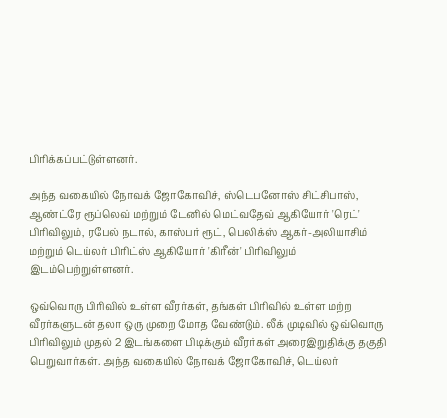பிரிக்கப்பட்டுள்ளனர்.

அந்த வகையில் நோவக் ஜோகோவிச், ஸ்டெபனோஸ் சிட்சிபாஸ், ஆண்ட்ரே ரூப்லெவ் மற்றும் டேனில் மெட்வதேவ் ஆகியோர் 'ரெட்' பிரிவிலும், ரபேல் நடால், காஸ்பர் ரூட், பெலிக்ஸ் ஆகர்-அலியாசிம் மற்றும் டெய்லர் பிரிட்ஸ் ஆகியோர் 'கிரீன்' பிரிவிலும் இடம்பெற்றுள்ளனர்.

ஒவ்வொரு பிரிவில் உள்ள வீரர்கள், தங்கள் பிரிவில் உள்ள மற்ற வீரர்களுடன் தலா ஒரு முறை மோத வேண்டும். லீக் முடிவில் ஒவ்வொரு பிரிவிலும் முதல் 2 இடங்களை பிடிக்கும் வீரர்கள் அரைஇறுதிக்கு தகுதி பெறுவார்கள். அந்த வகையில் நோவக் ஜோகோவிச், டெய்லர்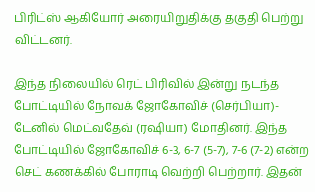பிரிட்ஸ் ஆகியோர் அரையிறுதிக்கு தகுதி பெற்று விட்டனர்.

இந்த நிலையில் ரெட் பிரிவில் இன்று நடந்த போட்டியில் நோவக் ஜோகோவிச் (செர்பியா)- டேனில் மெட்வதேவ் (ரஷியா) மோதினர். இந்த போட்டியில் ஜோகோவிச் 6-3, 6-7 (5-7), 7-6 (7-2) என்ற செட் கணக்கில் போராடி வெற்றி பெற்றார். இதன்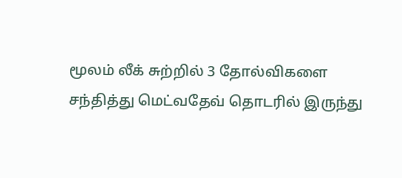மூலம் லீக் சுற்றில் 3 தோல்விகளை சந்தித்து மெட்வதேவ் தொடரில் இருந்து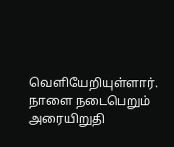வெளியேறியுள்ளார். நாளை நடைபெறும் அரையிறுதி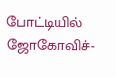போட்டியில் ஜோகோவிச்-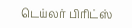டெய்லர் பிரிட்ஸ்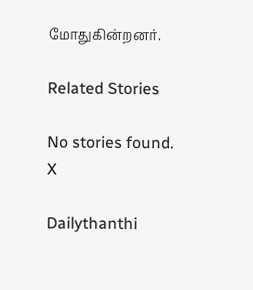மோதுகின்றனர்.

Related Stories

No stories found.
X

Dailythanthi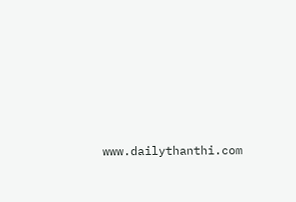www.dailythanthi.com